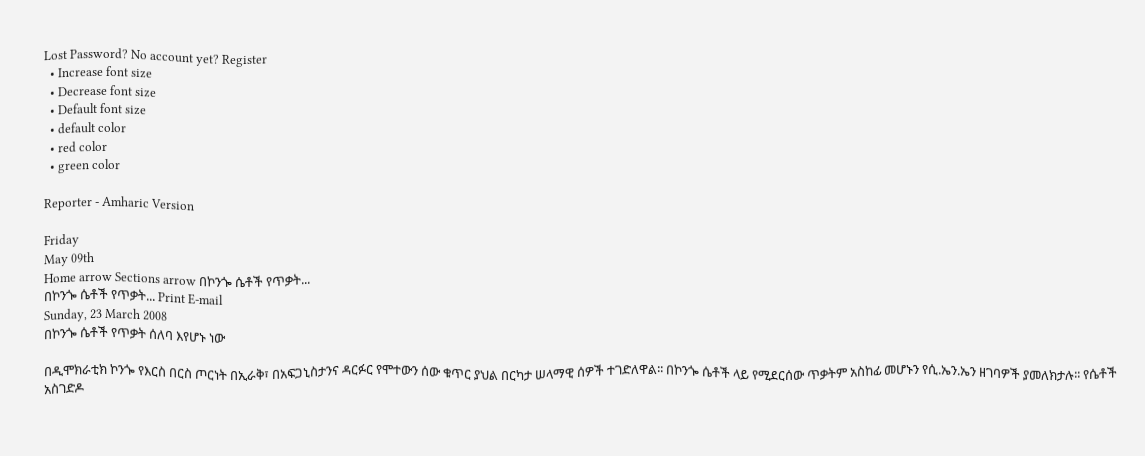Lost Password? No account yet? Register
  • Increase font size
  • Decrease font size
  • Default font size
  • default color
  • red color
  • green color

Reporter - Amharic Version

Friday
May 09th
Home arrow Sections arrow በኮንጐ ሴቶች የጥቃት...
በኮንጐ ሴቶች የጥቃት... Print E-mail
Sunday, 23 March 2008
በኮንጐ ሴቶች የጥቃት ሰለባ እየሆኑ ነው

በዲሞክራቲክ ኮንጐ የእርስ በርስ ጦርነት በኢራቅ፣ በአፍጋኒስታንና ዳርፉር የሞተውን ሰው ቁጥር ያህል በርካታ ሠላማዊ ሰዎች ተገድለዋል፡፡ በኮንጐ ሴቶች ላይ የሚደርሰው ጥቃትም አስከፊ መሆኑን የሲ.ኤን.ኤን ዘገባዎች ያመለክታሉ፡፡ የሴቶች አስገድዶ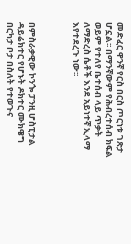መድፈር ዋንኛ የርስ በርስ ጦርነቱ ገጽታ ሆኗል፡፡ በማንኛውም የሕብረተሰብ ክፍል ወይም የተለየ ቤተሰብ ላይ ጥቃት ለማድረስ ሴቶች እንደ አይነተኛ ኢላማ እየተደረጉ ነው፡፡



በምስራቃዊው ኮንጐ ፓንዚ ሆስፒታል ዳይሬክተር የሆኑት ዶክተር ሙክዌግ በርካታ ቦታ በስለት የተወጉና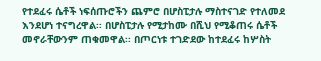የተደፈሩ ሴቶች ነፍሰጡሮችን ጨምሮ በሆስፒታሉ ማስተናገድ የተለመደ እንደሆነ ተናግረዋል፡፡ በሆስፒታሉ የሚታከሙ በሺህ የሚቆጠሩ ሴቶች መኖራቸውንም ጠቁመዋል፡፡ በጦርነቱ ተገድደው ከተደፈሩ ከሦስት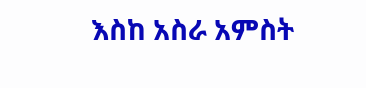እስከ አስራ አምስት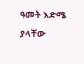ዓመት እድሜ ያላቸው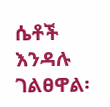ሴቶች እንዳሉ ገልፀዋል፡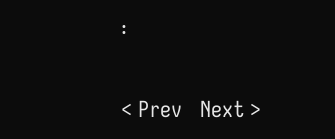፡


< Prev   Next >